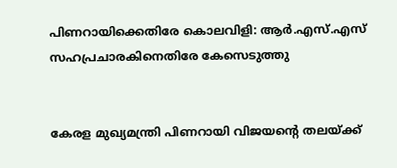പിണറായിക്കെതിരേ കൊലവിളി: ആര്‍.എസ്.എസ് സഹപ്രചാരകിനെതിരേ കേസെടുത്തു


കേരള മുഖ്യമന്ത്രി പിണറായി വിജയന്റെ തലയ്ക്ക്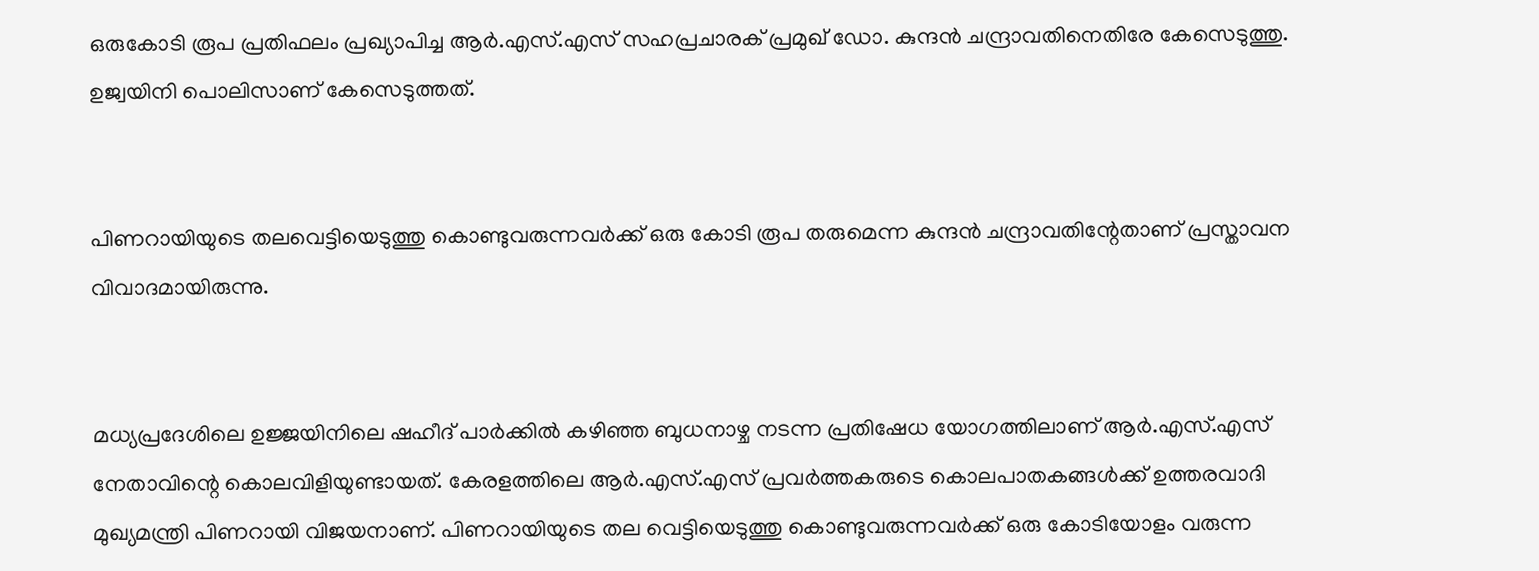ഒരുകോടി രൂപ പ്രതിഫലം പ്രഖ്യാപിച്ച ആര്‍.എസ്.എസ് സഹപ്രചാരക് പ്രമുഖ് ഡോ. കുന്ദന്‍ ചന്ദ്രാവതിനെതിരേ കേസെടുത്തു. ഉജ്വയിനി പൊലിസാണ് കേസെടുത്തത്.


പിണറായിയുടെ തലവെട്ടിയെടുത്തു കൊണ്ടുവരുന്നവര്‍ക്ക് ഒരു കോടി രൂപ തരുമെന്ന കുന്ദന്‍ ചന്ദ്രാവതിന്റേതാണ് പ്രസ്താവന വിവാദമായിരുന്നു.


മധ്യപ്രദേശിലെ ഉജ്ജയിനിലെ ഷഹീദ് പാര്‍ക്കില്‍ കഴിഞ്ഞ ബുധനാഴ്ച നടന്ന പ്രതിഷേധ യോഗത്തിലാണ് ആര്‍.എസ്.എസ് നേതാവിന്റെ കൊലവിളിയുണ്ടായത്. കേരളത്തിലെ ആര്‍.എസ്.എസ് പ്രവര്‍ത്തകരുടെ കൊലപാതകങ്ങള്‍ക്ക് ഉത്തരവാദി മുഖ്യമന്ത്രി പിണറായി വിജയനാണ്. പിണറായിയുടെ തല വെട്ടിയെടുത്തു കൊണ്ടുവരുന്നവര്‍ക്ക് ഒരു കോടിയോളം വരുന്ന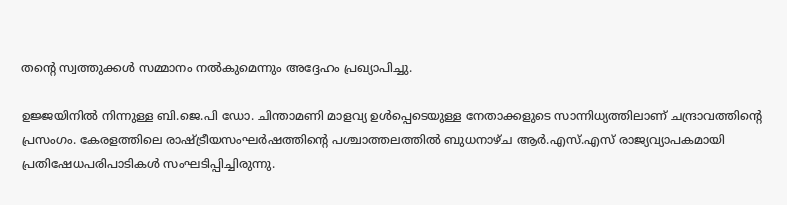തന്റെ സ്വത്തുക്കള്‍ സമ്മാനം നല്‍കുമെന്നും അദ്ദേഹം പ്രഖ്യാപിച്ചു.

ഉജ്ജയിനില്‍ നിന്നുള്ള ബി.ജെ.പി ഡോ. ചിന്താമണി മാളവ്യ ഉള്‍പ്പെടെയുള്ള നേതാക്കളുടെ സാന്നിധ്യത്തിലാണ് ചന്ദ്രാവത്തിന്റെ പ്രസംഗം. കേരളത്തിലെ രാഷ്ട്രീയസംഘര്‍ഷത്തിന്റെ പശ്ചാത്തലത്തില്‍ ബുധനാഴ്ച ആര്‍.എസ്.എസ് രാജ്യവ്യാപകമായി പ്രതിഷേധപരിപാടികള്‍ സംഘടിപ്പിച്ചിരുന്നു.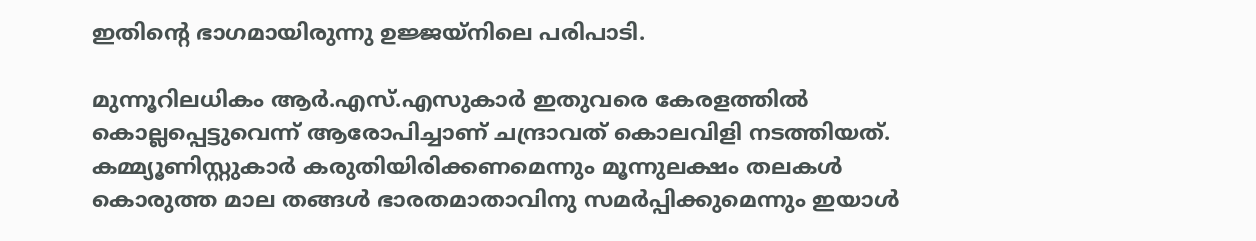ഇതിന്റെ ഭാഗമായിരുന്നു ഉജ്ജയ്‌നിലെ പരിപാടി.

മുന്നൂറിലധികം ആര്‍.എസ്.എസുകാര്‍ ഇതുവരെ കേരളത്തില്‍ കൊല്ലപ്പെട്ടുവെന്ന് ആരോപിച്ചാണ് ചന്ദ്രാവത് കൊലവിളി നടത്തിയത്. കമ്മ്യൂണിസ്റ്റുകാര്‍ കരുതിയിരിക്കണമെന്നും മൂന്നുലക്ഷം തലകള്‍ കൊരുത്ത മാല തങ്ങള്‍ ഭാരതമാതാവിനു സമര്‍പ്പിക്കുമെന്നും ഇയാള്‍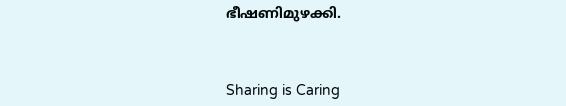ഭീഷണിമുഴക്കി.



Sharing is Caring